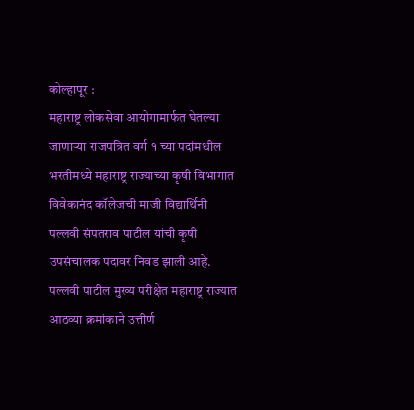कोल्हापूर :
महाराष्ट्र लोकसेवा आयोगामार्फत घेतल्या जाणाऱ्या राजपत्रित वर्ग १ च्या पदांमधील भरतीमध्ये महाराष्ट्र राज्याच्या कृषी विभागात विवेकानंद कॉलेजची माजी विद्यार्थिनी पल्लवी संपतराव पाटील यांची कृषी उपसंचालक पदावर निवड झाली आहे. पल्लवी पाटील मुख्य परीक्षेत महाराष्ट्र राज्यात आठव्या क्रमांकाने उत्तीर्ण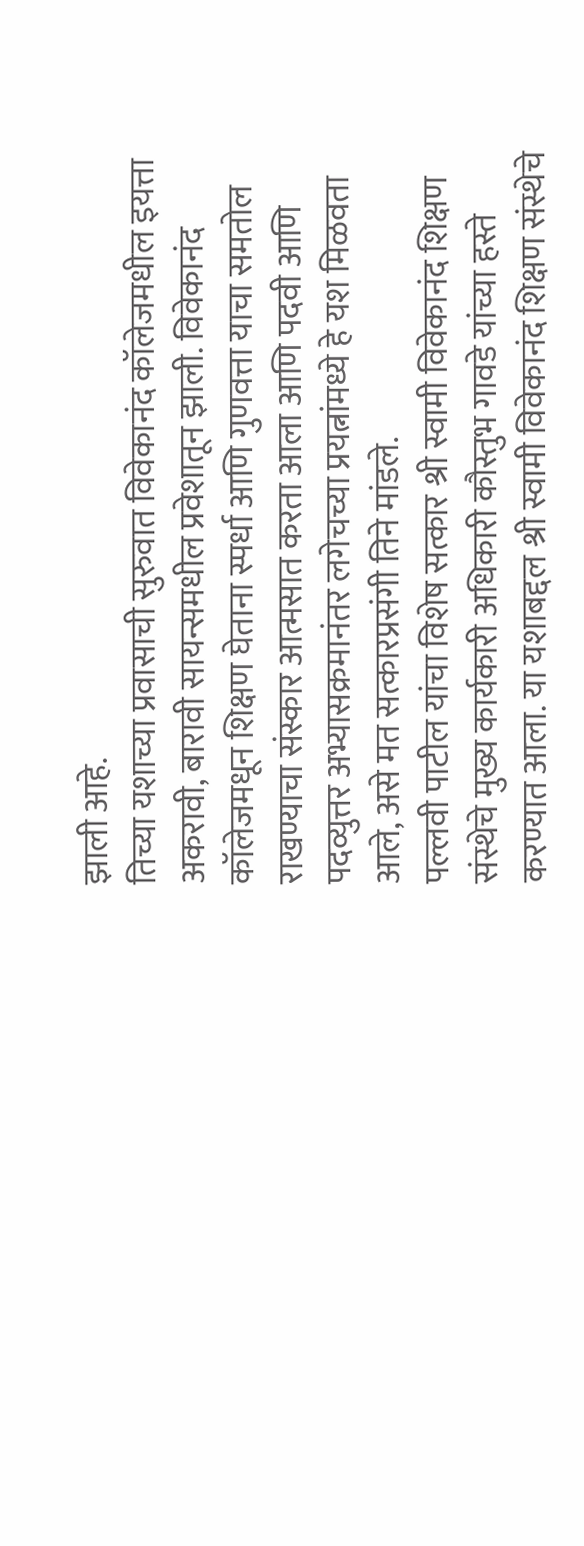झाली आहे.
तिच्या यशाच्या प्रवासाची सुरुवात विवेकानंद कॉलेजमधील इयत्ता अकरावी, बारावी सायन्समधील प्रवेशातून झाली. विवेकानंद कॉलेजमधून शिक्षण घेताना स्पर्धा आणि गुणवत्ता याचा समतोल राखण्याचा संस्कार आत्मसात करता आला आणि पदवी आणि पदव्युत्तर अभ्यासक्रमानंतर लगेचच्या प्रयत्नांमध्ये हे यश मिळवता आले, असे मत सत्कारप्रसंगी तिने मांडले.
पल्लवी पाटील यांचा विशेष सत्कार श्री स्वामी विवेकानंद शिक्षण संस्थेचे मुख्य कार्यकारी अधिकारी कौस्तुभ गावडे यांच्या हस्ते करण्यात आला. या यशाबद्दल श्री स्वामी विवेकानंद शिक्षण संस्थेचे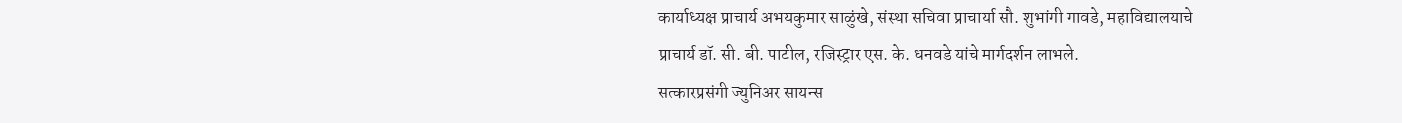कार्याध्यक्ष प्राचार्य अभयकुमार साळुंखे, संस्था सचिवा प्राचार्या सौ. शुभांगी गावडे, महाविद्यालयाचे प्राचार्य डॉ. सी. बी. पाटील, रजिस्ट्रार एस. के. धनवडे यांचे मार्गदर्शन लाभले.
सत्कारप्रसंगी ज्युनिअर सायन्स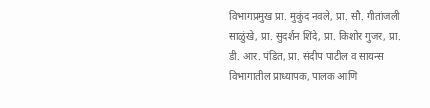विभागप्रमुख प्रा. मुकुंद नवले, प्रा. सौ. गीतांजली साळुंखे, प्रा. सुदर्शन शिंदे, प्रा. किशोर गुजर, प्रा. डी. आर. पंडित, प्रा. संदीप पाटील व सायन्स विभागातील प्राध्यापक, पालक आणि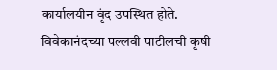कार्यालयीन वृंद उपस्थित होते.
विवेकानंदच्या पल्लवी पाटीलची कृषी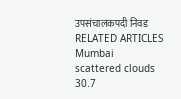उपसंचालकपदी निवड
RELATED ARTICLES
Mumbai
scattered clouds
30.7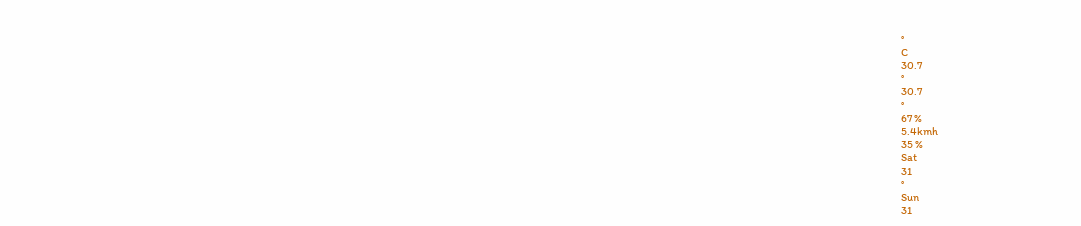°
C
30.7
°
30.7
°
67 %
5.4kmh
35 %
Sat
31
°
Sun
31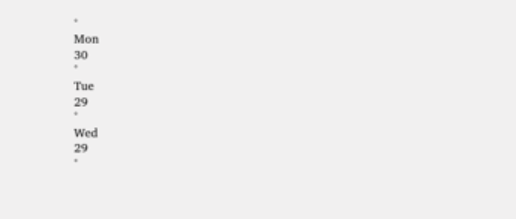°
Mon
30
°
Tue
29
°
Wed
29
°